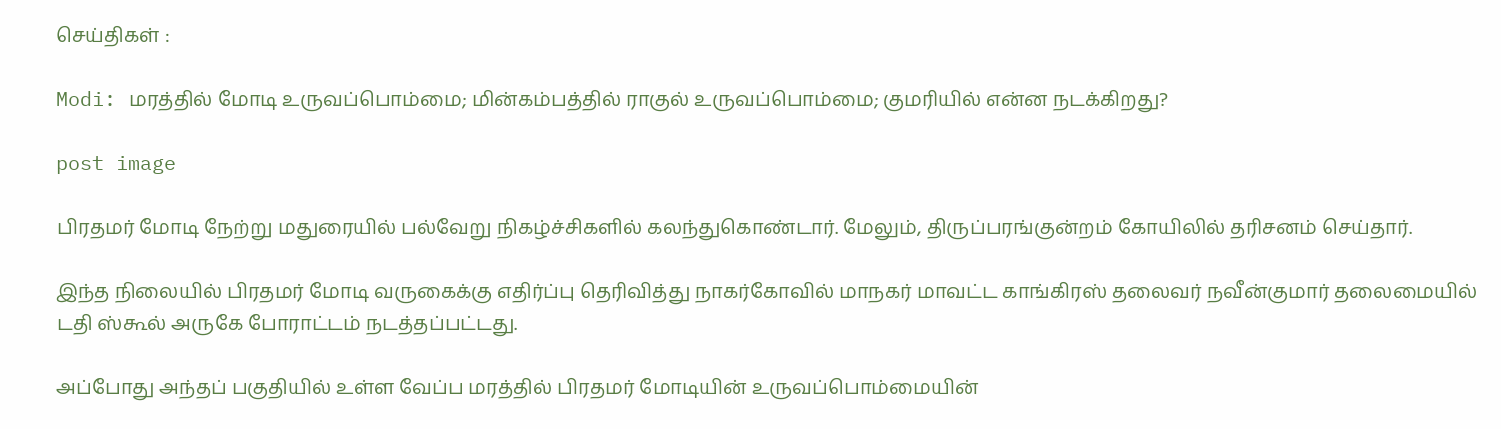செய்திகள் :

Modi: மரத்தில் மோடி உருவப்பொம்மை; மின்கம்பத்தில் ராகுல் உருவப்பொம்மை; குமரியில் என்ன நடக்கிறது?

post image

பிரதமர் மோடி நேற்று மதுரையில் பல்வேறு நிகழ்ச்சிகளில் கலந்துகொண்டார். மேலும், திருப்பரங்குன்றம் கோயிலில் தரிசனம் செய்தார்.

இந்த நிலையில் பிரதமர் மோடி வருகைக்கு எதிர்ப்பு தெரிவித்து நாகர்கோவில் மாநகர் மாவட்ட காங்கிரஸ் தலைவர் நவீன்குமார் தலைமையில் டதி ஸ்கூல் அருகே போராட்டம் நடத்தப்பட்டது.

அப்போது அந்தப் பகுதியில் உள்ள வேப்ப மரத்தில் பிரதமர் மோடியின் உருவப்பொம்மையின்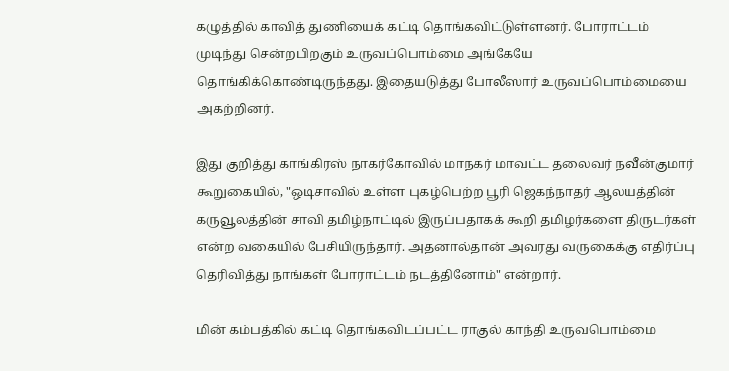கழுத்தில் காவித் துணியைக் கட்டி தொங்கவிட்டுள்ளனர். போராட்டம் முடிந்து சென்றபிறகும் உருவப்பொம்மை அங்கேயே தொங்கிக்கொண்டிருந்தது. இதையடுத்து போலீஸார் உருவப்பொம்மையை அகற்றினர்.

இது குறித்து காங்கிரஸ் நாகர்கோவில் மாநகர் மாவட்ட தலைவர் நவீன்குமார் கூறுகையில், "ஒடிசாவில் உள்ள புகழ்பெற்ற பூரி ஜெகந்நாதர் ஆலயத்தின் கருவூலத்தின் சாவி தமிழ்நாட்டில் இருப்பதாகக் கூறி தமிழர்களை திருடர்கள் என்ற வகையில் பேசியிருந்தார். அதனால்தான் அவரது வருகைக்கு எதிர்ப்பு தெரிவித்து நாங்கள் போராட்டம் நடத்தினோம்" என்றார்.

மின் கம்பத்கில் கட்டி தொங்கவிடப்பட்ட ராகுல் காந்தி உருவபொம்மை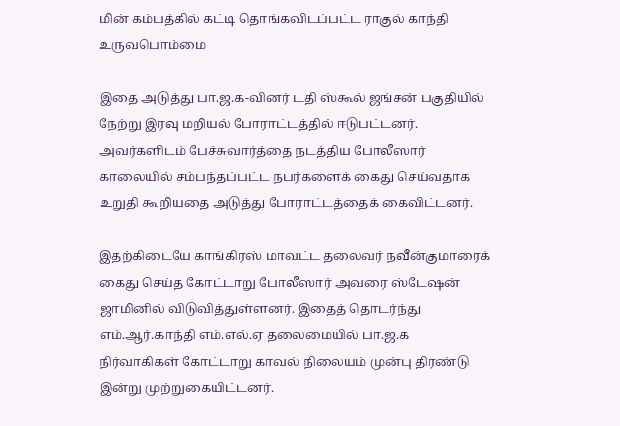மின் கம்பத்கில் கட்டி தொங்கவிடப்பட்ட ராகுல் காந்தி உருவபொம்மை

இதை அடுத்து பா.ஜ.க-வினர் டதி ஸ்கூல் ஜங்சன் பகுதியில் நேற்று இரவு மறியல் போராட்டத்தில் ஈடுபட்டனர். அவர்களிடம் பேச்சுவார்த்தை நடத்திய போலீஸார் காலையில் சம்பந்தப்பட்ட நபர்களைக் கைது செய்வதாக உறுதி கூறியதை அடுத்து போராட்டத்தைக் கைவிட்டனர்.

இதற்கிடையே காங்கிரஸ் மாவட்ட தலைவர் நவீன்குமாரைக் கைது செய்த கோட்டாறு போலீஸார் அவரை ஸ்டேஷன் ஜாமினில் விடுவித்துள்ளனர். இதைத் தொடர்ந்து எம்.ஆர்.காந்தி எம்.எல்.ஏ தலைமையில் பா.ஜ.க நிர்வாகிகள் கோட்டாறு காவல் நிலையம் முன்பு திரண்டு இன்று முற்றுகையிட்டனர்.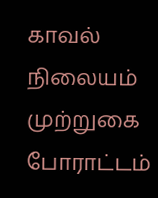காவல் நிலையம் முற்றுகை போராட்டம்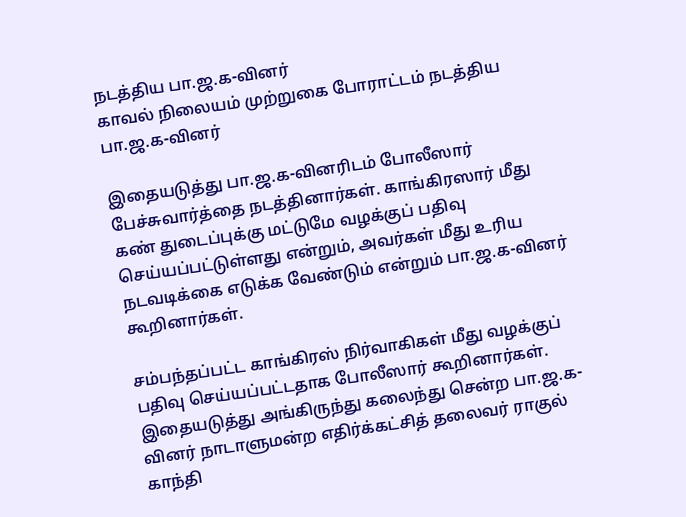நடத்திய பா.ஜ.க-வினர்
காவல் நிலையம் முற்றுகை போராட்டம் நடத்திய பா.ஜ.க-வினர்

இதையடுத்து பா.ஜ.க-வினரிடம் போலீஸார் பேச்சுவார்த்தை நடத்தினார்கள். காங்கிரஸார் மீது கண் துடைப்புக்கு மட்டுமே வழக்குப் பதிவு செய்யப்பட்டுள்ளது என்றும், அவர்கள் மீது உரிய நடவடிக்கை எடுக்க வேண்டும் என்றும் பா.ஜ.க-வினர் கூறினார்கள்.

சம்பந்தப்பட்ட காங்கிரஸ் நிர்வாகிகள் மீது வழக்குப் பதிவு செய்யப்பட்டதாக போலீஸார் கூறினார்கள். இதையடுத்து அங்கிருந்து கலைந்து சென்ற பா.ஜ.க-வினர் நாடாளுமன்ற எதிர்க்கட்சித் தலைவர் ராகுல் காந்தி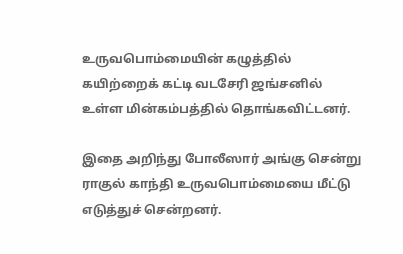உருவபொம்மையின் கழுத்தில் கயிற்றைக் கட்டி வடசேரி ஜங்சனில் உள்ள மின்கம்பத்தில் தொங்கவிட்டனர்.

இதை அறிந்து போலீஸார் அங்கு சென்று ராகுல் காந்தி உருவபொம்மையை மீட்டு எடுத்துச் சென்றனர்.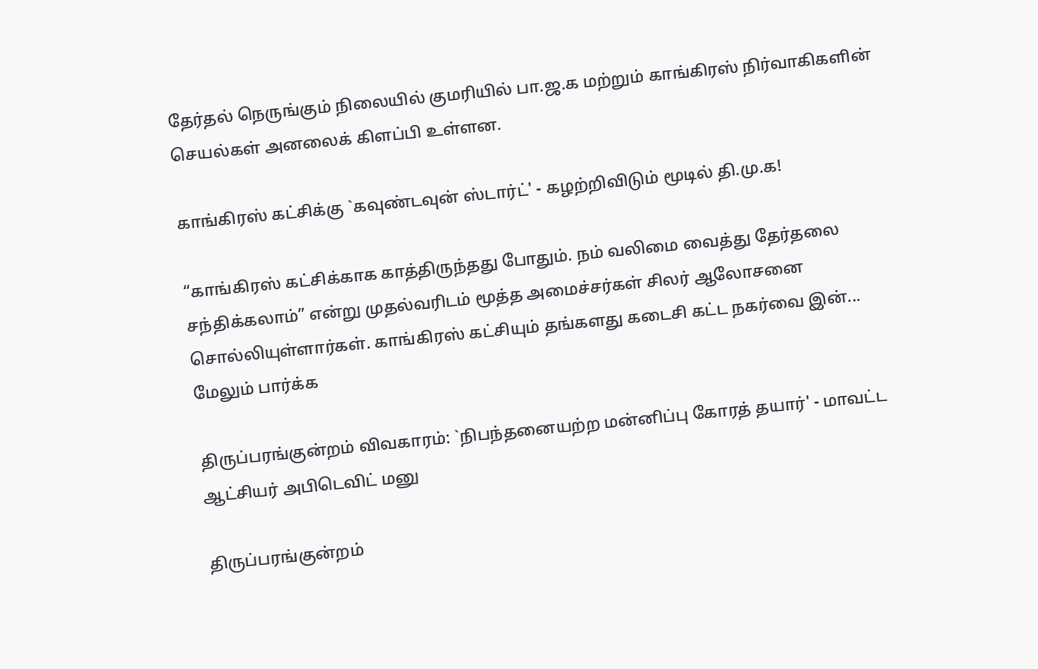தேர்தல் நெருங்கும் நிலையில் குமரியில் பா.ஜ.க மற்றும் காங்கிரஸ் நிர்வாகிகளின் செயல்கள் அனலைக் கிளப்பி உள்ளன.

காங்கிரஸ் கட்சிக்கு `கவுண்டவுன் ஸ்டார்ட்' - கழற்றிவிடும் மூடில் தி.மு.க!

“காங்கிரஸ் கட்சிக்காக காத்திருந்தது போதும். நம் வலிமை வைத்து தேர்தலை சந்திக்கலாம்” என்று முதல்வரிடம் மூத்த அமைச்சர்கள் சிலர் ஆலோசனை சொல்லியுள்ளார்கள். காங்கிரஸ் கட்சியும் தங்களது கடைசி கட்ட நகர்வை இன்... மேலும் பார்க்க

திருப்பரங்குன்றம் விவகாரம்: `நிபந்தனையற்ற மன்னிப்பு கோரத் தயார்' - மாவட்ட ஆட்சியர் அபிடெவிட் மனு

திருப்பரங்குன்றம்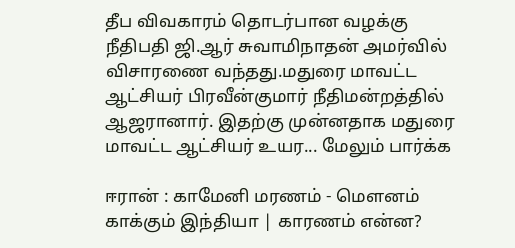தீப விவகாரம் தொடர்பான வழக்கு நீதிபதி ஜி.ஆர் சுவாமிநாதன் அமர்வில் விசாரணை வந்தது.மதுரை மாவட்ட ஆட்சியர் பிரவீன்குமார் நீதிமன்றத்தில் ஆஜரானார். இதற்கு முன்னதாக மதுரை மாவட்ட ஆட்சியர் உயர... மேலும் பார்க்க

ஈரான் : காமேனி மரணம் - மௌனம் காக்கும் இந்தியா | காரணம் என்ன?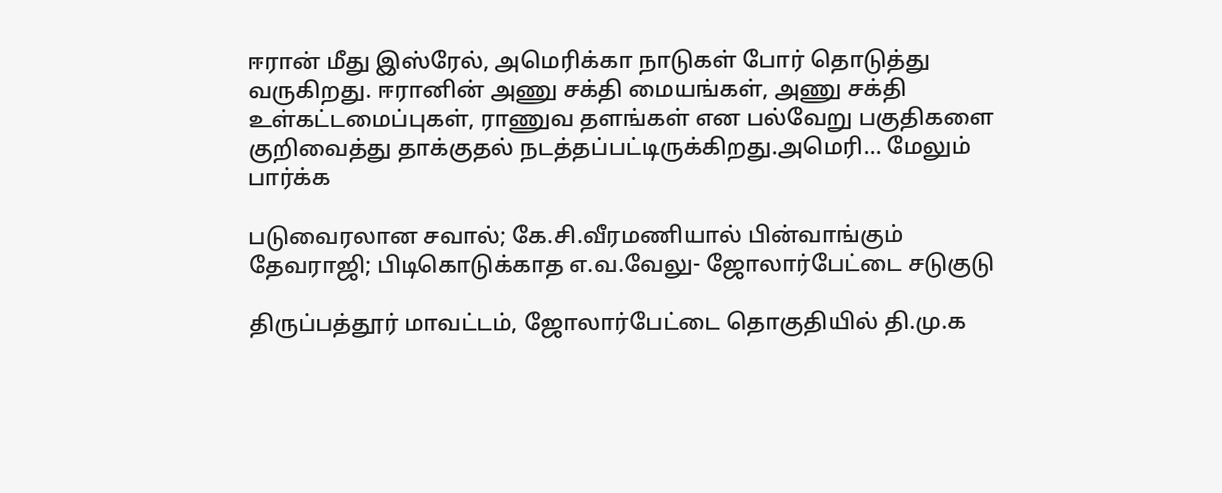ஈரான் மீது இஸ்ரேல், அமெரிக்கா நாடுகள் போர் தொடுத்து வருகிறது. ஈரானின் அணு சக்தி மையங்கள், அணு சக்தி உள்கட்டமைப்புகள், ராணுவ தளங்கள் என பல்வேறு பகுதிகளை குறிவைத்து தாக்குதல் நடத்தப்பட்டிருக்கிறது.அமெரி... மேலும் பார்க்க

படுவைரலான சவால்; கே.சி.வீரமணியால் பின்வாங்கும் தேவராஜி; பிடிகொடுக்காத எ.வ.வேலு- ஜோலார்பேட்டை சடுகுடு

திருப்பத்தூர் மாவட்டம், ஜோலார்பேட்டை தொகுதியில் தி.மு.க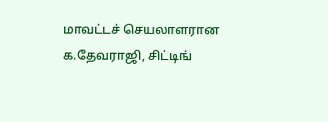மாவட்டச் செயலாளரான க.தேவராஜி, சிட்டிங்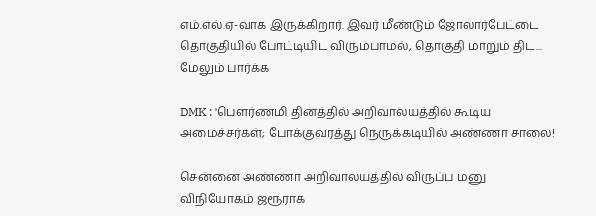எம்.எல்.ஏ-வாக இருக்கிறார். இவர் மீண்டும் ஜோலார்பேட்டை தொகுதியில் போட்டியிட விரும்பாமல், தொகுதி மாறும் திட... மேலும் பார்க்க

DMK : 'பௌர்ணமி தினத்தில் அறிவாலயத்தில் கூடிய அமைச்சர்கள்; போக்குவரத்து நெருக்கடியில் அண்ணா சாலை!

சென்னை அண்ணா அறிவாலயத்தில் விருப்ப மனு விநியோகம் ஜரூராக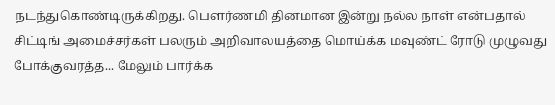நடந்துகொண்டிருக்கிறது. பெளர்ணமி தினமான இன்று நல்ல நாள் என்பதால் சிட்டிங் அமைச்சர்கள் பலரும் அறிவாலயத்தை மொய்க்க மவுண்ட் ரோடு முழுவது போக்குவரத்த... மேலும் பார்க்க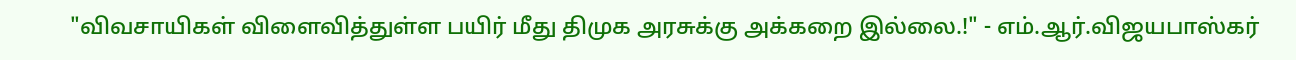"விவசாயிகள் விளைவித்துள்ள பயிர் மீது திமுக அரசுக்கு அக்கறை இல்லை.!" - எம்.ஆர்.விஜயபாஸ்கர்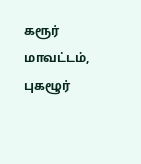கரூர் மாவட்டம், புகழூர்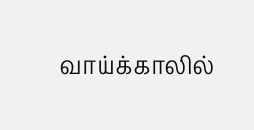வாய்க்காலில்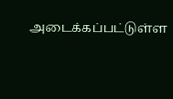அடைக்கப்பட்டுள்ள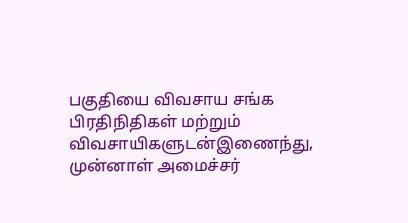பகுதியை விவசாய சங்க பிரதிநிதிகள் மற்றும் விவசாயிகளுடன்இணைந்து, முன்னாள் அமைச்சர்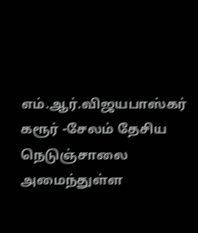எம்.ஆர்.விஜயபாஸ்கர் கரூர் -சேலம் தேசிய நெடுஞ்சாலை அமைந்துள்ள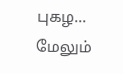புகழ... மேலும்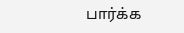பார்க்க